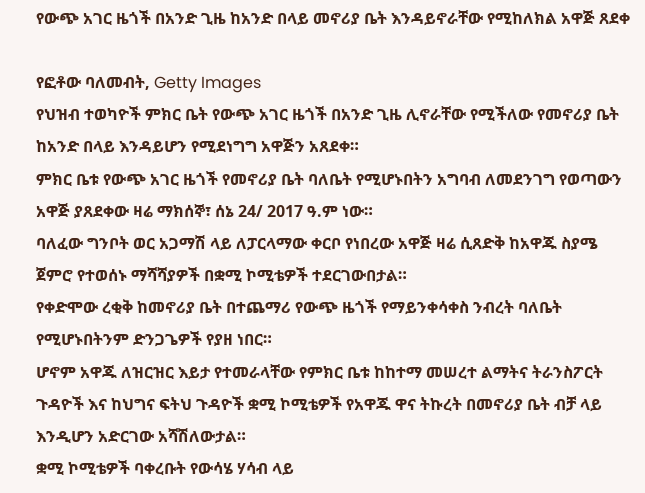የውጭ አገር ዜጎች በአንድ ጊዜ ከአንድ በላይ መኖሪያ ቤት እንዳይኖራቸው የሚከለክል አዋጅ ጸደቀ

የፎቶው ባለመብት, Getty Images
የህዝብ ተወካዮች ምክር ቤት የውጭ አገር ዜጎች በአንድ ጊዜ ሊኖራቸው የሚችለው የመኖሪያ ቤት ከአንድ በላይ እንዳይሆን የሚደነግግ አዋጅን አጸደቀ።
ምክር ቤቱ የውጭ አገር ዜጎች የመኖሪያ ቤት ባለቤት የሚሆኑበትን አግባብ ለመደንገግ የወጣውን አዋጅ ያጸደቀው ዛሬ ማክሰኞ፣ ሰኔ 24/ 2017 ዓ.ም ነው።
ባለፈው ግንቦት ወር አጋማሽ ላይ ለፓርላማው ቀርቦ የነበረው አዋጅ ዛሬ ሲጸድቅ ከአዋጁ ስያሜ ጀምሮ የተወሰኑ ማሻሻያዎች በቋሚ ኮሚቴዎች ተደርገውበታል።
የቀድሞው ረቂቅ ከመኖሪያ ቤት በተጨማሪ የውጭ ዜጎች የማይንቀሳቀስ ንብረት ባለቤት የሚሆኑበትንም ድንጋጌዎች የያዘ ነበር።
ሆኖም አዋጁ ለዝርዝር እይታ የተመራላቸው የምክር ቤቱ ከከተማ መሠረተ ልማትና ትራንስፖርት ጉዳዮች እና ከህግና ፍትህ ጉዳዮች ቋሚ ኮሚቴዎች የአዋጁ ዋና ትኩረት በመኖሪያ ቤት ብቻ ላይ እንዲሆን አድርገው አሻሽለውታል።
ቋሚ ኮሚቴዎች ባቀረቡት የውሳሄ ሃሳብ ላይ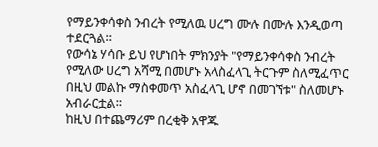የማይንቀሳቀስ ንብረት የሚለዉ ሀረግ ሙሉ በሙሉ እንዲወጣ ተደርጓል።
የውሳኔ ሃሳቡ ይህ የሆነበት ምክንያት "የማይንቀሳቀስ ንብረት የሚለው ሀረግ አሻሚ በመሆኑ አላስፈላጊ ትርጉም ስለሚፈጥር በዚህ መልኩ ማስቀመጥ አስፈላጊ ሆኖ በመገኘቱ" ስለመሆኑ አብራርቷል።
ከዚህ በተጨማሪም በረቂቅ አዋጁ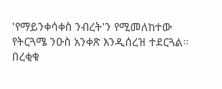'የማይንቀሳቀስ ንብረት'ን የሚመለከተው የትርጓሜ ንዑስ አንቀጽ እንዲሰረዝ ተደርጓል።
በረቂቁ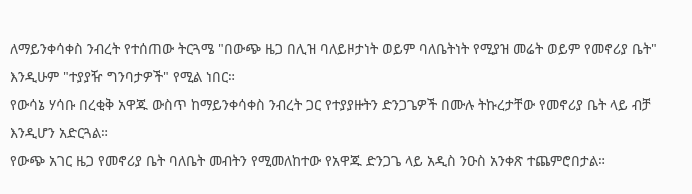ለማይንቀሳቀስ ንብረት የተሰጠው ትርጓሜ "በውጭ ዜጋ በሊዝ ባለይዞታነት ወይም ባለቤትነት የሚያዝ መሬት ወይም የመኖሪያ ቤት" እንዲሁም "ተያያዥ ግንባታዎች" የሚል ነበር።
የውሳኔ ሃሳቡ በረቂቅ አዋጁ ውስጥ ከማይንቀሳቀስ ንብረት ጋር የተያያዙትን ድንጋጌዎች በሙሉ ትኩረታቸው የመኖሪያ ቤት ላይ ብቻ እንዲሆን አድርጓል።
የውጭ አገር ዜጋ የመኖሪያ ቤት ባለቤት መብትን የሚመለከተው የአዋጁ ድንጋጌ ላይ አዲስ ንዑስ አንቀጽ ተጨምሮበታል።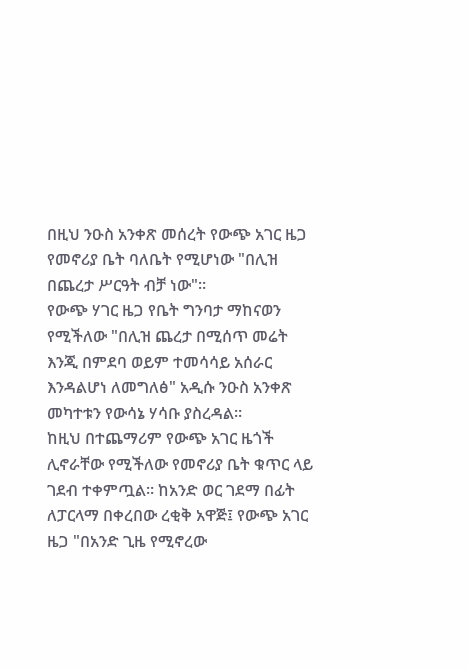በዚህ ንዑስ አንቀጽ መሰረት የውጭ አገር ዜጋ የመኖሪያ ቤት ባለቤት የሚሆነው "በሊዝ በጨረታ ሥርዓት ብቻ ነው"።
የውጭ ሃገር ዜጋ የቤት ግንባታ ማከናወን የሚችለው "በሊዝ ጨረታ በሚሰጥ መሬት እንጂ በምደባ ወይም ተመሳሳይ አሰራር እንዳልሆነ ለመግለፅ" አዲሱ ንዑስ አንቀጽ መካተቱን የውሳኔ ሃሳቡ ያስረዳል።
ከዚህ በተጨማሪም የውጭ አገር ዜጎች ሊኖራቸው የሚችለው የመኖሪያ ቤት ቁጥር ላይ ገደብ ተቀምጧል። ከአንድ ወር ገደማ በፊት ለፓርላማ በቀረበው ረቂቅ አዋጅ፤ የውጭ አገር ዜጋ "በአንድ ጊዜ የሚኖረው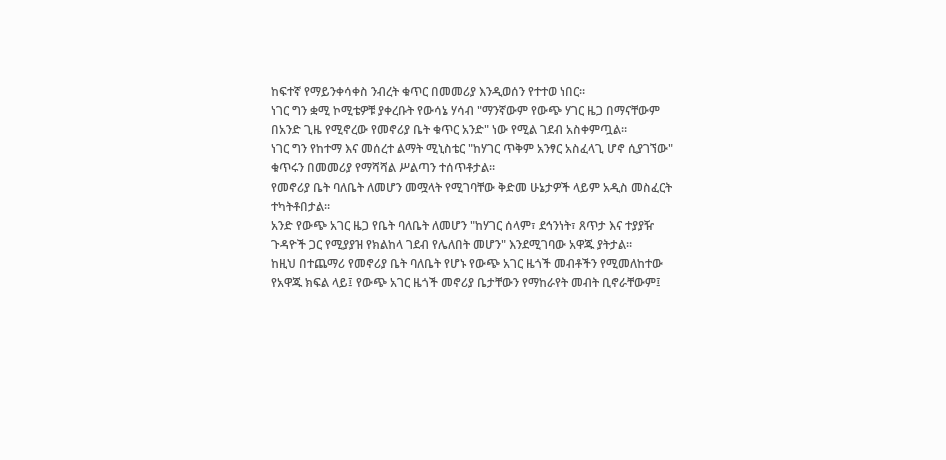ከፍተኛ የማይንቀሳቀስ ንብረት ቁጥር በመመሪያ እንዲወሰን የተተወ ነበር።
ነገር ግን ቋሚ ኮሚቴዎቹ ያቀረቡት የውሳኔ ሃሳብ "ማንኛውም የውጭ ሃገር ዜጋ በማናቸውም በአንድ ጊዜ የሚኖረው የመኖሪያ ቤት ቁጥር አንድ" ነው የሚል ገደብ አስቀምጧል።
ነገር ግን የከተማ እና መሰረተ ልማት ሚኒስቴር "ከሃገር ጥቅም አንፃር አስፈላጊ ሆኖ ሲያገኘው" ቁጥሩን በመመሪያ የማሻሻል ሥልጣን ተሰጥቶታል።
የመኖሪያ ቤት ባለቤት ለመሆን መሟላት የሚገባቸው ቅድመ ሁኔታዎች ላይም አዲስ መስፈርት ተካትቶበታል።
አንድ የውጭ አገር ዜጋ የቤት ባለቤት ለመሆን "ከሃገር ሰላም፣ ደኅንነት፣ ጸጥታ እና ተያያዥ ጉዳዮች ጋር የሚያያዝ የክልከላ ገደብ የሌለበት መሆን" እንደሚገባው አዋጁ ያትታል።
ከዚህ በተጨማሪ የመኖሪያ ቤት ባለቤት የሆኑ የውጭ አገር ዜጎች መብቶችን የሚመለከተው የአዋጁ ክፍል ላይ፤ የውጭ አገር ዜጎች መኖሪያ ቤታቸውን የማከራየት መብት ቢኖራቸውም፤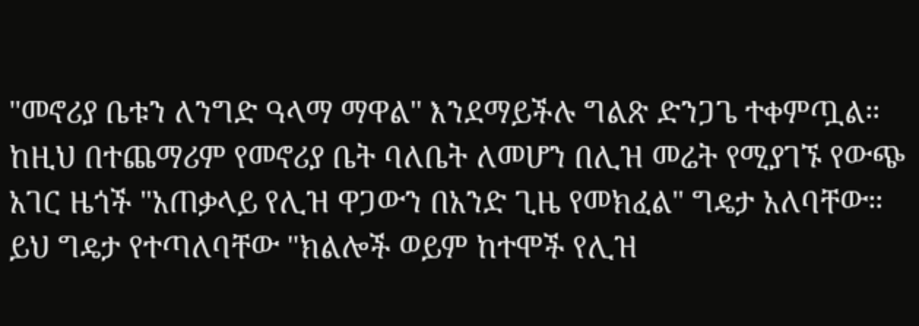"መኖሪያ ቤቱን ለንግድ ዓላማ ማዋል" እንደማይችሉ ግልጽ ድንጋጌ ተቀምጧል።
ከዚህ በተጨማሪም የመኖሪያ ቤት ባለቤት ለመሆን በሊዝ መሬት የሚያገኙ የውጭ አገር ዜጎች "አጠቃላይ የሊዝ ዋጋውን በአንድ ጊዜ የመክፈል" ግዴታ አለባቸው።
ይህ ግዴታ የተጣለባቸው "ክልሎች ወይም ከተሞች የሊዝ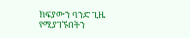ክፍያውን ባንድ ጊዜ የሚያገኙበትን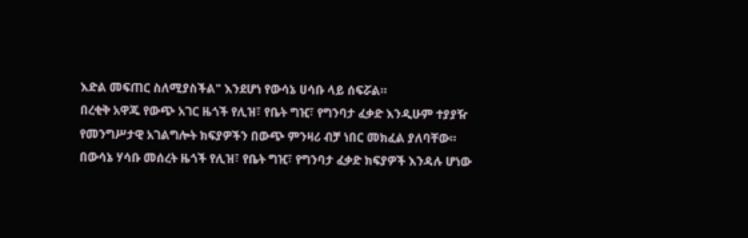እድል መፍጠር ስለሚያስችል" እንደሆነ የውሳኔ ሀሳቡ ላይ ሰፍሯል።
በረቂቅ አዋጁ የውጭ አገር ዜጎች የሊዝ፣ የቤት ግዢ፣ የግንባታ ፈቃድ እንዲሁም ተያያዥ የመንግሥታዊ አገልግሎት ክፍያዎችን በውጭ ምንዛሪ ብቻ ነበር መክፈል ያለባቸው።
በውሳኔ ሃሳቡ መሰረት ዜጎች የሊዝ፣ የቤት ግዢ፣ የግንባታ ፈቃድ ክፍያዎች እንዳሉ ሆነው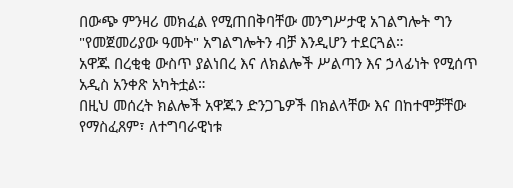በውጭ ምንዛሪ መክፈል የሚጠበቅባቸው መንግሥታዊ አገልግሎት ግን "የመጀመሪያው ዓመት" አግልግሎትን ብቻ እንዲሆን ተደርጓል።
አዋጁ በረቂቂ ውስጥ ያልነበረ እና ለክልሎች ሥልጣን እና ኃላፊነት የሚሰጥ አዲስ አንቀጽ አካትቷል።
በዚህ መሰረት ክልሎች አዋጁን ድንጋጌዎች በክልላቸው እና በከተሞቻቸው የማስፈጸም፣ ለተግባራዊነቱ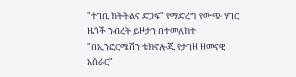"ተገቢ ክትትልና ድጋፍ" የማድረግ የውጭ ሃገር ዜጎች ንብረት ይዞታን በተመለከተ "በኢንፎርሜሽን ቴክኖሎጂ የታገዘ ዘመናዊ አሰራር"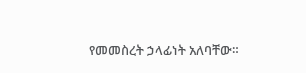የመመስረት ኃላፊነት አለባቸው።